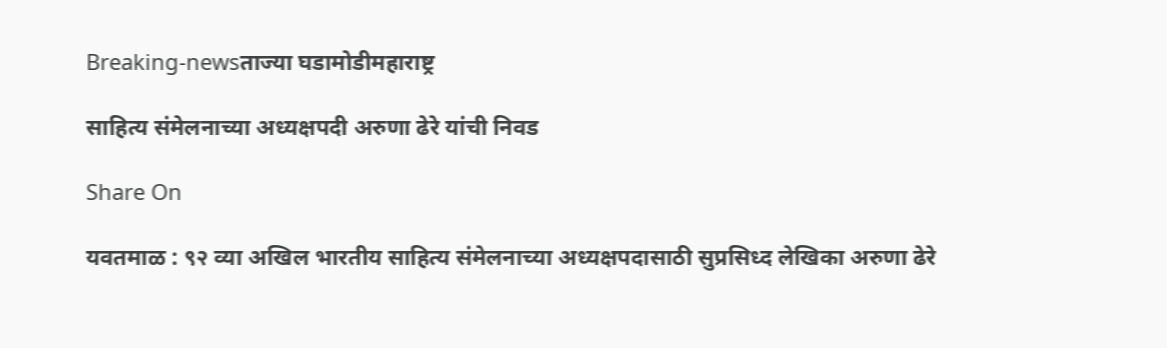Breaking-newsताज्या घडामोडीमहाराष्ट्र

साहित्य संमेलनाच्या अध्यक्षपदी अरुणा ढेरे यांची निवड

Share On

यवतमाळ : ९२ व्या अखिल भारतीय साहित्य संमेलनाच्या अध्यक्षपदासाठी सुप्रसिध्द लेखिका अरुणा ढेरे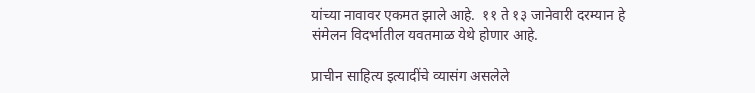यांच्या नावावर एकमत झाले आहे.  ११ ते १३ जानेवारी दरम्यान हे संमेलन विदर्भातील यवतमाळ येथे होणार आहे.

प्राचीन साहित्य इत्यादींचे व्यासंग असलेले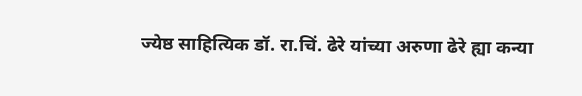ज्येष्ठ साहित्यिक डॉ. रा.चिं. ढेरे यांच्या अरुणा ढेरे ह्या कन्या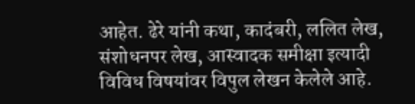आहेत. ढेरे यांनी कथा, कादंबरी, ललित लेख, संशोधनपर लेख, आस्वादक समीक्षा इत्यादी विविध विषयांवर विपुल लेखन केलेले आहे.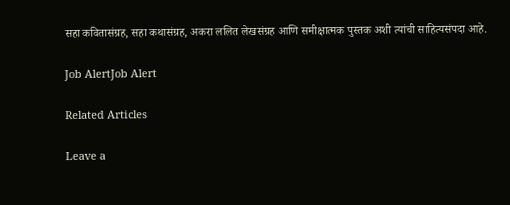सहा कवितासंग्रह, सहा कथासंग्रह, अकरा ललित लेखसंग्रह आणि समीक्षात्मक पुस्तक अशी त्यांची साहित्यसंपदा आहे.

Job AlertJob Alert

Related Articles

Leave a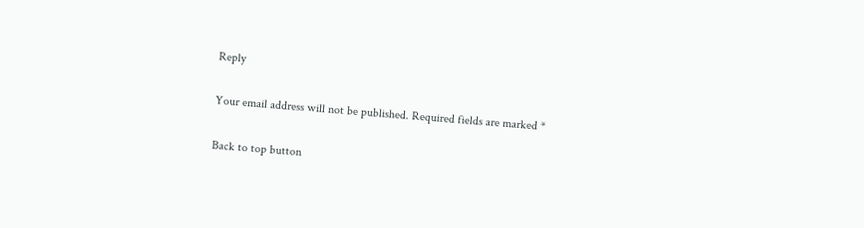Reply

Your email address will not be published. Required fields are marked *

Back to top button